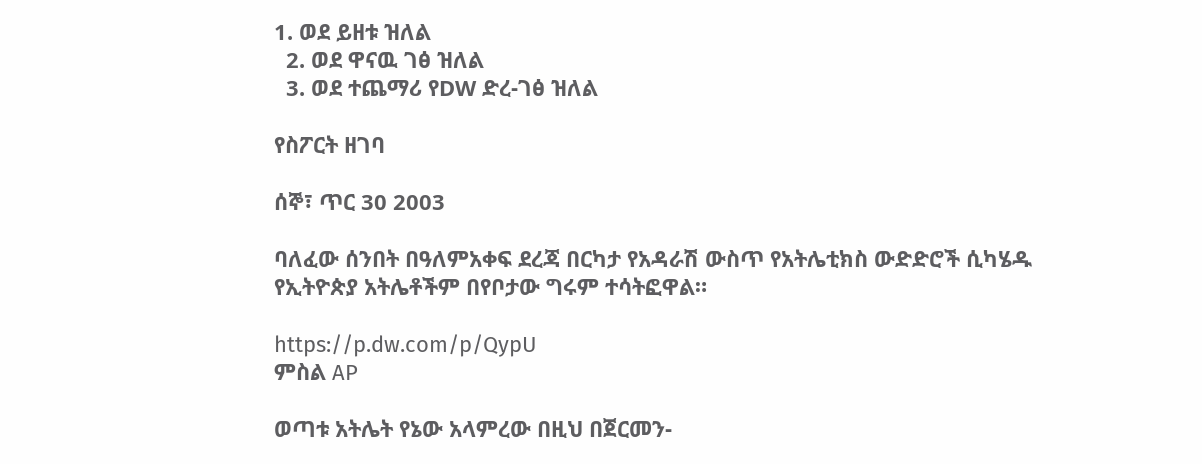1. ወደ ይዘቱ ዝለል
  2. ወደ ዋናዉ ገፅ ዝለል
  3. ወደ ተጨማሪ የDW ድረ-ገፅ ዝለል

የስፖርት ዘገባ

ሰኞ፣ ጥር 30 2003

ባለፈው ሰንበት በዓለምአቀፍ ደረጃ በርካታ የአዳራሽ ውስጥ የአትሌቲክስ ውድድሮች ሲካሄዱ የኢትዮጵያ አትሌቶችም በየቦታው ግሩም ተሳትፎዋል።

https://p.dw.com/p/QypU
ምስል AP

ወጣቱ አትሌት የኔው አላምረው በዚህ በጀርመን-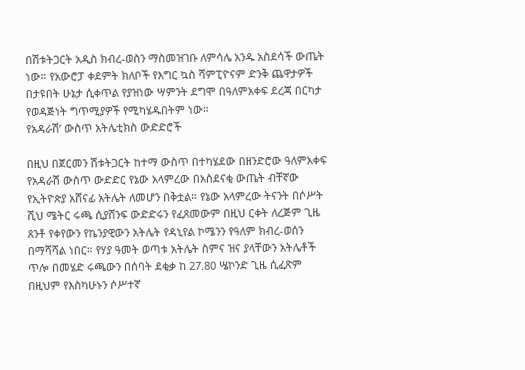በሽቱትጋርት አዲስ ክብረ-ወስን ማስመዝገቡ ለምሳሌ አንዱ አስደሳች ውጤት ነው። የአውሮፓ ቀደምት ክለቦች የእግር ኳስ ሻምፒዮናም ድንቅ ጨዋታዎች በታዩበት ሁኔታ ሲቀጥል የያዝነው ሣምንት ደግሞ በዓለምአቀፍ ደረጃ በርካታ የወዳጅነት ግጥሚያዎች የሚካሄዱበትም ነው።
የአዳራሽ’ ውስጥ አትሌቲክስ ውድድሮች

በዚህ በጀርመን ሽቱትጋርት ከተማ ውስጥ በተካሄደው በዘንድሮው ዓለምአቀፍ የአዳራሽ ውስጥ ውድድር የኔው አላምረው በአስደናቂ ውጤት ብቸኛው የኢትዮጵያ አሸናፊ አትሌት ለመሆን በቅቷል። የኔው አላምረው ትናንት በሶሥት ሺህ ሜትር ሩጫ ሲያሸንፍ ውድድሩን የፈጸመውም በዚህ ርቀት ለረጅም ጊዜ ጸንቶ የቀየውን የኬንያዊውን አትሌት የዳኒየል ኮሜንን የዓለም ክብረ-ወሰን በማሻሻል ነበር። የሃያ ዓመት ወጣቱ አትሌት ስምና ዝና ያላቸውን አትሌቶች ጥሎ በመሄድ ሩጫውን በሰባት ደቂቃ ከ 27.80 ሤኮንድ ጊዜ ሲፈጽም በዚህም የእስካሁኑን ሶሥተኛ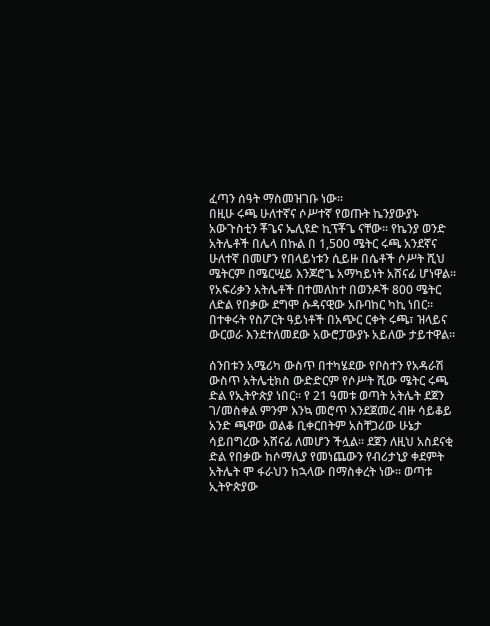ፈጣን ሰዓት ማስመዝገቡ ነው።
በዚሁ ሩጫ ሁለተኛና ሶሥተኛ የወጡት ኬንያውያኑ አውጉስቲን ቾጌና ኤሊዩድ ኪፕቾጌ ናቸው። የኬንያ ወንድ አትሌቶች በሌላ በኩል በ 1,500 ሜትር ሩጫ አንደኛና ሁለተኛ በመሆን የበላይነቱን ሲይዙ በሴቶች ሶሥት ሺህ ሜትርም በሜርሢይ እንጆሮጌ አማካይነት አሸናፊ ሆነዋል። የአፍሪቃን አትሌቶች በተመለከተ በወንዶች 800 ሜትር ለድል የበቃው ደግሞ ሱዳናዊው አቡባከር ካኪ ነበር። በተቀሩት የስፖርት ዓይነቶች በአጭር ርቀት ሩጫ፣ ዝላይና ውርወራ እንደተለመደው አውሮፓውያኑ አይለው ታይተዋል።

ሰንበቱን አሜሪካ ውስጥ በተካሄደው የቦስተን የአዳራሽ ውስጥ አትሌቲክስ ውድድርም የሶሥት ሺው ሜትር ሩጫ ድል የኢትዮጵያ ነበር። የ 21 ዓመቱ ወጣት አትሌት ደጀን ገ/መስቀል ምንም እንኳ መሮጥ እንደጀመረ ብዙ ሳይቆይ አንድ ጫዋው ወልቆ ቢቀርበትም አስቸጋሪው ሁኔታ ሳይበግረው አሸናፊ ለመሆን ችሏል። ደጀን ለዚህ አስደናቂ ድል የበቃው ከሶማሊያ የመነጨውን የብሪታኒያ ቀደምት አትሌት ሞ ፋራህን ከኋላው በማስቀረት ነው። ወጣቱ ኢትዮጵያው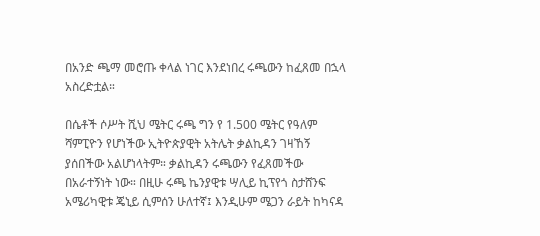በአንድ ጫማ መሮጡ ቀላል ነገር እንደነበረ ሩጫውን ከፈጸመ በኋላ አስረድቷል።

በሴቶች ሶሥት ሺህ ሜትር ሩጫ ግን የ 1.500 ሜትር የዓለም ሻምፒዮን የሆነችው ኢትዮጵያዊት አትሌት ቃልኪዳን ገዛኸኝ ያሰበችው አልሆነላትም። ቃልኪዳን ሩጫውን የፈጸመችው በአራተኝነት ነው። በዚሁ ሩጫ ኬንያዊቱ ሣሊይ ኪፕየጎ ስታሸንፍ አሜሪካዊቱ ጄኒይ ሲምሰን ሁለተኛ፤ እንዲሁም ሜጋን ራይት ከካናዳ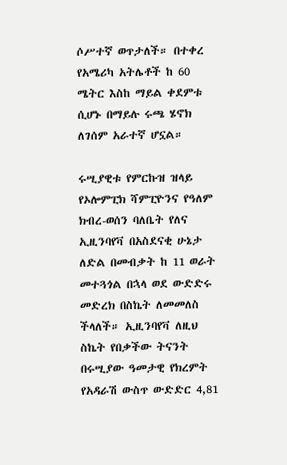ሶሥተኛ ወጥታለች። በተቀረ የአሜሪካ አትሌቶች ከ 60 ሜትር እስከ ማይል ቀደምቱ ሲሆኑ በማይሉ ሩጫ ሄኖክ ለገሰም አራተኛ ሆኗል።

ሩሢያዊቱ የምርኩዝ ዝላይ የኦሎምፒክ ሻምፒዮንና የዓለም ክብረ-ወሰን ባለቤት የለና ኢዚንባየቫ በአስደናቂ ሁኔታ ለድል በመብቃት ከ 11 ወራት መተጓጎል በኋላ ወደ ውድድሩ መድረክ በስኬት ለመመለስ ችላለች። ኢዚንባየቫ ለዚህ ስኬት የበቃችው ትናንት በሩሢያው ዓመታዊ የክረምት የአዳራሽ ውስጥ ውድድር 4,81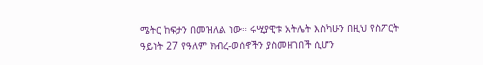ሜትር ከፍታን በመዝለል ነው። ሩሢያዊቱ አትሌት እስካሁን በዚህ የስፖርት ዓይነት 27 የዓለም ክብረ-ወሰኖችን ያስመዘገበች ሲሆን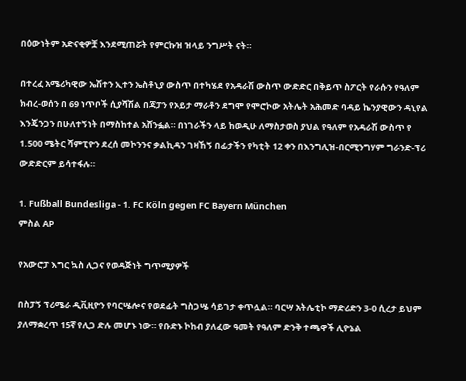በዕውነትም አድናቂዎቿ እንደሚጠሯት የምርኩዝ ዝላይ ንግሥት ናት።

በተረፈ አሜሪካዊው ኤሽተን ኢተን ኤስቶኒያ ውስጥ በተካሄደ የአዳራሽ ውስጥ ውድድር በቅይጥ ስፖርት የራሱን የዓለም ክብረ-ወሰን በ 69 ነጥቦች ሲያሻሽል በጃፓን የኦይታ ማራቶን ደግሞ የሞሮኮው አትሌት አሕመድ ባዳይ ኬንያዊውን ዳኒየል እንጄንጋን በሁለተኝነት በማስከተል አሸንፏል። በነገራችን ላይ ከወዲሁ ለማስታወስ ያህል የዓለም የአዳራሽ ውስጥ የ 1.500 ሜትር ሻምፒዮን ደረሰ መኮንንና ቃልኪዳን ገዛኸኝ በፊታችን የካቲት 12 ቀን በእንግሊዝ-በርሚንግሃም ግራንድ-ፕሪ ውድድርም ይሳተፋሉ።

1. Fußball Bundesliga - 1. FC Köln gegen FC Bayern München
ምስል AP

የአውሮፓ እግር ኳስ ሊጋና የወዳጅነት ግጥሚያዎች

በስፓኝ ፕሪሜራ ዲቪዚዮን የባርሤሎና የወደፊት ግስጋሤ ሳይገታ ቀጥሏል። ባርሣ አትሌቲኮ ማድሪድን 3-0 ሲረታ ይህም ያለማቋረጥ 15ኛ የሊጋ ድሉ መሆኑ ነው። የቡድኑ ኮከብ ያለፈው ዓመት የዓለም ድንቅ ተጫዋች ሊዮኔል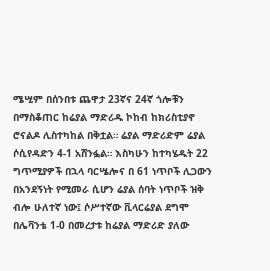ሜሢም በሰንበቱ ጨዋታ 23ኛና 24ኛ ጎሎቹን በማስቆጠር ከሬያል ማድሪዱ ኮከብ ከክሪስቲያኖ ሮናልዶ ሊስተካከል በቅቷል። ሬያል ማድሪድም ሬያል ሶሲየዳድን 4-1 አሸንፏል። እስካሁን ከተካሄዱት 22 ግጥሚያዎች በኋላ ባርሤሎና በ 61 ነጥቦች ሊጋውን በአንደኝነት የሚመራ ሲሆን ሬያል ሰባት ነጥቦች ዝቅ ብሎ ሁለተኛ ነው፤ ሶሥተኛው ቪላርሬያል ደግሞ በሌቫንቴ 1-0 በመረታቱ ከሬያል ማድሪድ ያለው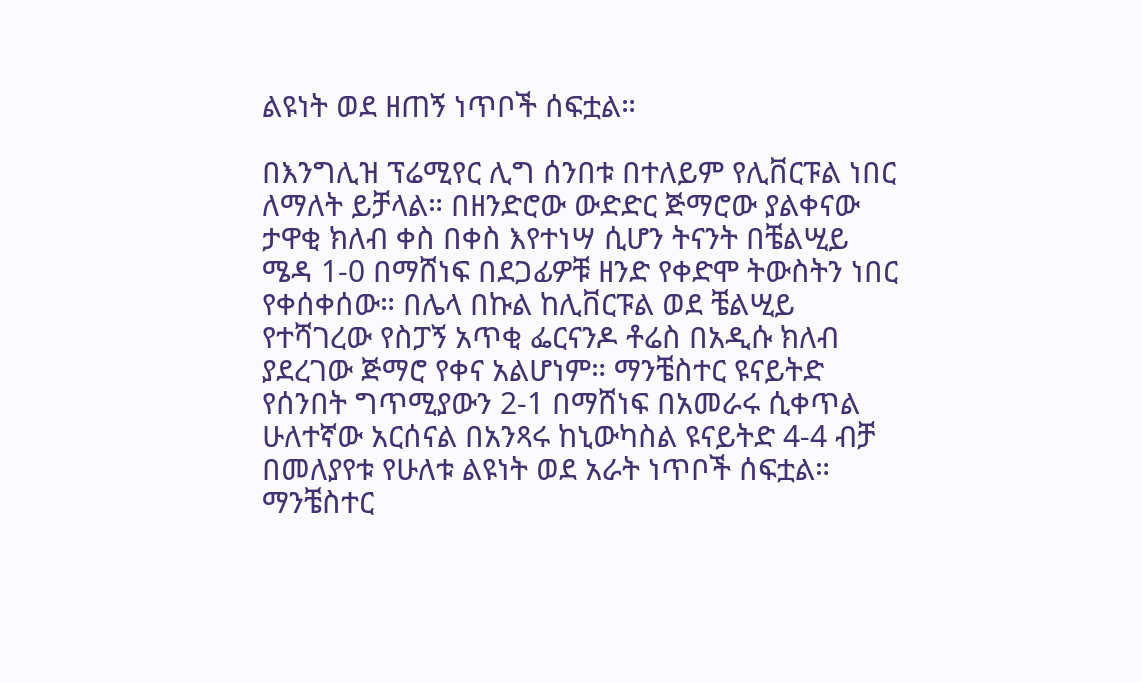ልዩነት ወደ ዘጠኝ ነጥቦች ሰፍቷል።

በእንግሊዝ ፕሬሚየር ሊግ ሰንበቱ በተለይም የሊቨርፑል ነበር ለማለት ይቻላል። በዘንድሮው ውድድር ጅማሮው ያልቀናው ታዋቂ ክለብ ቀስ በቀስ እየተነሣ ሲሆን ትናንት በቼልሢይ ሜዳ 1-0 በማሸነፍ በደጋፊዎቹ ዘንድ የቀድሞ ትውስትን ነበር የቀሰቀሰው። በሌላ በኩል ከሊቨርፑል ወደ ቼልሢይ የተሻገረው የስፓኝ አጥቂ ፌርናንዶ ቶሬስ በአዲሱ ክለብ ያደረገው ጅማሮ የቀና አልሆነም። ማንቼስተር ዩናይትድ የሰንበት ግጥሚያውን 2-1 በማሸነፍ በአመራሩ ሲቀጥል ሁለተኛው አርሰናል በአንጻሩ ከኒውካስል ዩናይትድ 4-4 ብቻ በመለያየቱ የሁለቱ ልዩነት ወደ አራት ነጥቦች ሰፍቷል። ማንቼስተር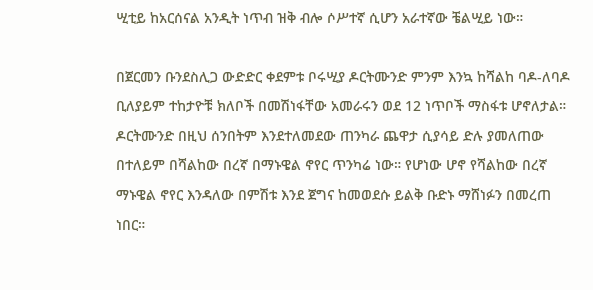ሢቲይ ከአርሰናል አንዲት ነጥብ ዝቅ ብሎ ሶሥተኛ ሲሆን አራተኛው ቼልሢይ ነው።

በጀርመን ቡንደስሊጋ ውድድር ቀደምቱ ቦሩሢያ ዶርትሙንድ ምንም እንኳ ከሻልከ ባዶ-ለባዶ ቢለያይም ተከታዮቹ ክለቦች በመሽነፋቸው አመራሩን ወደ 12 ነጥቦች ማስፋቱ ሆኖለታል። ዶርትሙንድ በዚህ ሰንበትም እንደተለመደው ጠንካራ ጨዋታ ሲያሳይ ድሉ ያመለጠው በተለይም በሻልከው በረኛ በማኑዌል ኖየር ጥንካሬ ነው። የሆነው ሆኖ የሻልከው በረኛ ማኑዌል ኖየር እንዳለው በምሽቱ እንደ ጀግና ከመወደሱ ይልቅ ቡድኑ ማሸነፉን በመረጠ ነበር።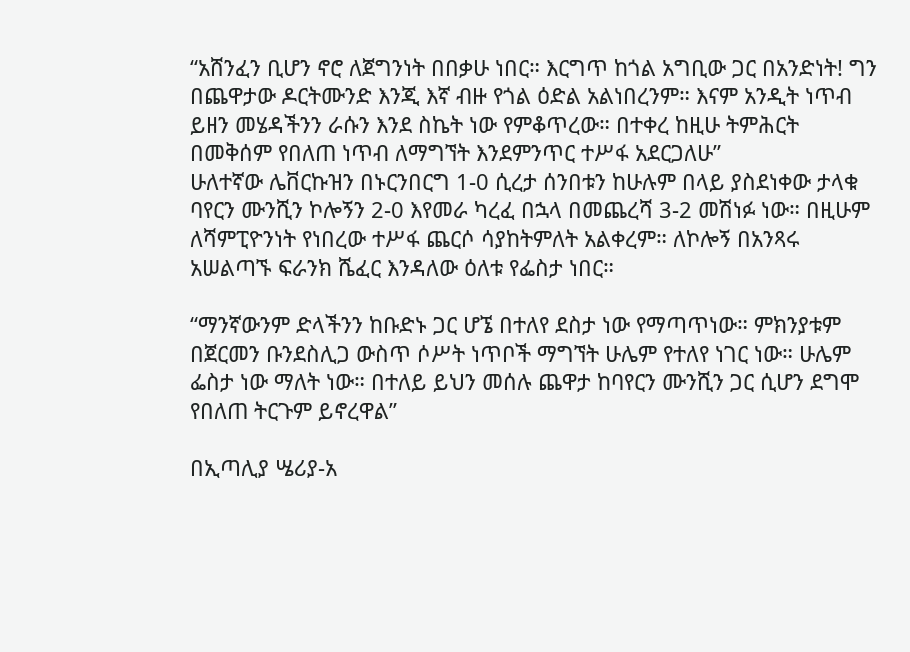“አሸንፈን ቢሆን ኖሮ ለጀግንነት በበቃሁ ነበር። እርግጥ ከጎል አግቢው ጋር በአንድነት! ግን በጨዋታው ዶርትሙንድ እንጂ እኛ ብዙ የጎል ዕድል አልነበረንም። እናም አንዲት ነጥብ ይዘን መሄዳችንን ራሱን እንደ ስኬት ነው የምቆጥረው። በተቀረ ከዚሁ ትምሕርት በመቅሰም የበለጠ ነጥብ ለማግኘት እንደምንጥር ተሥፋ አደርጋለሁ”
ሁለተኛው ሌቨርኩዝን በኑርንበርግ 1-0 ሲረታ ሰንበቱን ከሁሉም በላይ ያስደነቀው ታላቁ ባየርን ሙንሺን ኮሎኝን 2-0 እየመራ ካረፈ በኋላ በመጨረሻ 3-2 መሽነፉ ነው። በዚሁም ለሻምፒዮንነት የነበረው ተሥፋ ጨርሶ ሳያከትምለት አልቀረም። ለኮሎኝ በአንጻሩ አሠልጣኙ ፍራንክ ሼፈር እንዳለው ዕለቱ የፌስታ ነበር።

“ማንኛውንም ድላችንን ከቡድኑ ጋር ሆኜ በተለየ ደስታ ነው የማጣጥነው። ምክንያቱም በጀርመን ቡንደስሊጋ ውስጥ ሶሥት ነጥቦች ማግኘት ሁሌም የተለየ ነገር ነው። ሁሌም ፌስታ ነው ማለት ነው። በተለይ ይህን መሰሉ ጨዋታ ከባየርን ሙንሺን ጋር ሲሆን ደግሞ የበለጠ ትርጉም ይኖረዋል”

በኢጣሊያ ሤሪያ-አ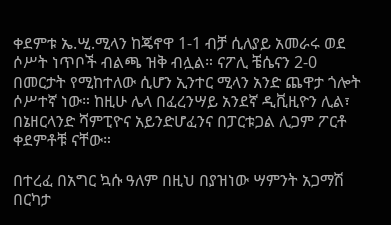ቀደምቱ ኤ.ሢ.ሚላን ከጄኖዋ 1-1 ብቻ ሲለያይ አመራሩ ወደ ሶሥት ነጥቦች ብልጫ ዝቅ ብሏል። ናፖሊ ቼሴናን 2-0 በመርታት የሚከተለው ሲሆን ኢንተር ሚላን አንድ ጨዋታ ጎሎት ሶሥተኛ ነው። ከዚሁ ሌላ በፈረንሣይ አንደኛ ዲቪዚዮን ሊል፣ በኔዘርላንድ ሻምፒዮና አይንድሆፈንና በፓርቱጋል ሊጋም ፖርቶ ቀደምቶቹ ናቸው።

በተረፈ በአግር ኳሱ ዓለም በዚህ በያዝነው ሣምንት አጋማሽ በርካታ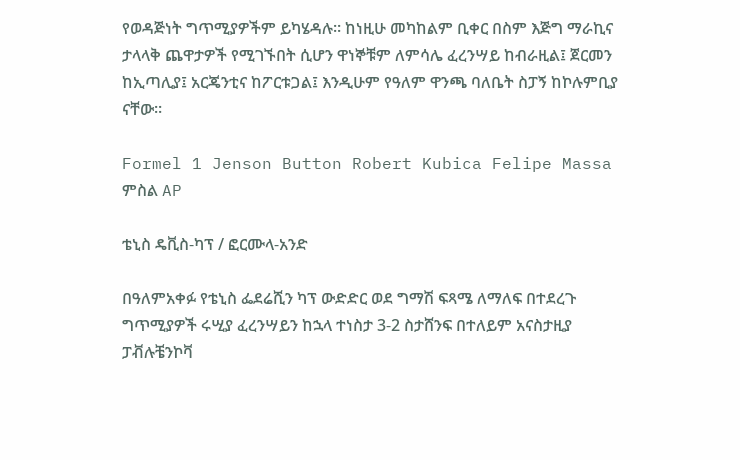የወዳጅነት ግጥሚያዎችም ይካሄዳሉ። ከነዚሁ መካከልም ቢቀር በስም እጅግ ማራኪና ታላላቅ ጨዋታዎች የሚገኙበት ሲሆን ዋነኞቹም ለምሳሌ ፈረንሣይ ከብራዚል፤ ጀርመን ከኢጣሊያ፤ አርጄንቲና ከፖርቱጋል፤ እንዲሁም የዓለም ዋንጫ ባለቤት ስፓኝ ከኮሉምቢያ ናቸው።

Formel 1 Jenson Button Robert Kubica Felipe Massa
ምስል AP

ቴኒስ ዴቪስ-ካፕ / ፎርሙላ-አንድ

በዓለምአቀፉ የቴኒስ ፌደሬሺን ካፕ ውድድር ወደ ግማሽ ፍጻሜ ለማለፍ በተደረጉ ግጥሚያዎች ሩሢያ ፈረንሣይን ከኋላ ተነስታ 3-2 ስታሸንፍ በተለይም አናስታዚያ ፓቭሉቼንኮቫ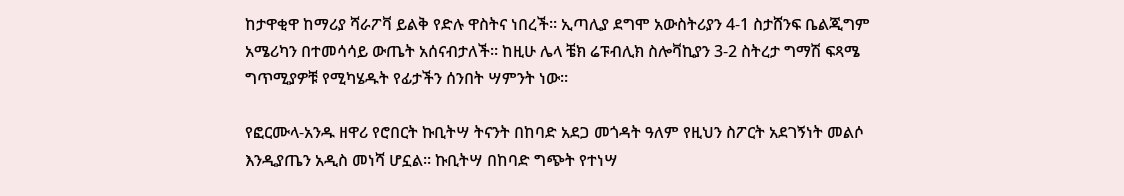ከታዋቂዋ ከማሪያ ሻራፖቫ ይልቅ የድሉ ዋስትና ነበረች። ኢጣሊያ ደግሞ አውስትሪያን 4-1 ስታሸንፍ ቤልጂግም አሜሪካን በተመሳሳይ ውጤት አሰናብታለች። ከዚሁ ሌላ ቼክ ሬፑብሊክ ስሎቫኪያን 3-2 ስትረታ ግማሽ ፍጻሜ ግጥሚያዎቹ የሚካሄዱት የፊታችን ሰንበት ሣምንት ነው።

የፎርሙላ-አንዱ ዘዋሪ የሮበርት ኩቢትሣ ትናንት በከባድ አደጋ መጎዳት ዓለም የዚህን ስፖርት አደገኝነት መልሶ እንዲያጤን አዲስ መነሻ ሆኗል። ኩቢትሣ በከባድ ግጭት የተነሣ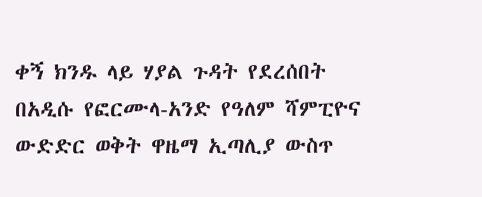ቀኝ ክንዱ ላይ ሃያል ጉዳት የደረሰበት በአዲሱ የፎርሙላ-አንድ የዓለም ሻምፒዮና ውድድር ወቅት ዋዜማ ኢጣሊያ ውስጥ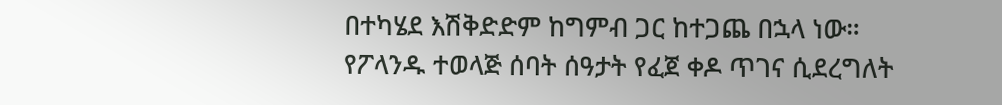በተካሄደ እሽቅድድም ከግምብ ጋር ከተጋጨ በኋላ ነው።
የፖላንዱ ተወላጅ ሰባት ሰዓታት የፈጀ ቀዶ ጥገና ሲደረግለት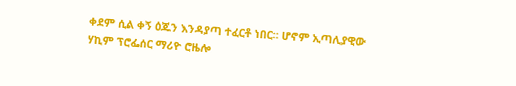ቀደም ሲል ቀኝ ዕጁን እንዳያጣ ተፈርቶ ነበር። ሆኖም ኢጣሊያዊው ሃኪም ፕሮፌሰር ማሪዮ ሮዜሎ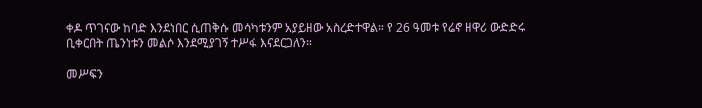ቀዶ ጥገናው ከባድ እንደነበር ሲጠቅሱ መሳካቱንም አያይዘው አስረድተዋል። የ 26 ዓመቱ የሬኖ ዘዋሪ ውድድሩ ቢቀርበት ጤንነቱን መልሶ እንደሚያገኝ ተሥፋ እናደርጋለን።

መሥፍን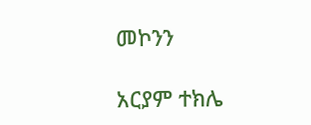መኮንን

አርያም ተክሌ